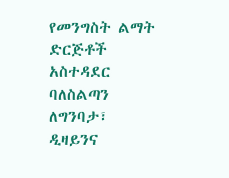የመንግስት ልማት ድርጅቶች አስተዳደር ባለስልጣን ለግንባታ፣ ዲዛይንና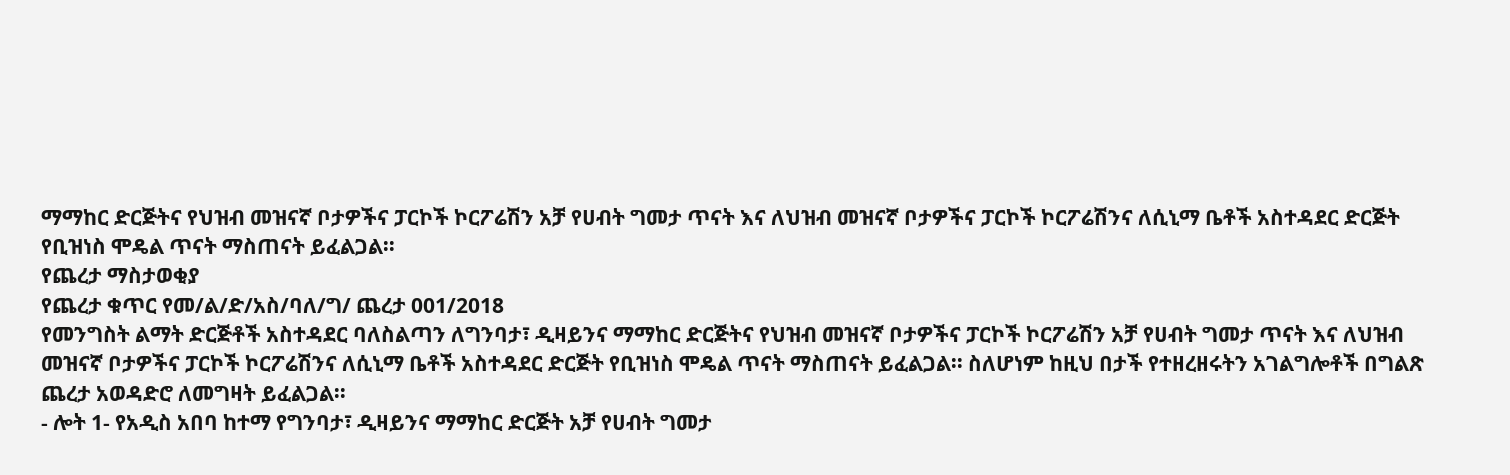ማማከር ድርጅትና የህዝብ መዝናኛ ቦታዎችና ፓርኮች ኮርፖሬሽን አቻ የሀብት ግመታ ጥናት እና ለህዝብ መዝናኛ ቦታዎችና ፓርኮች ኮርፖሬሽንና ለሲኒማ ቤቶች አስተዳደር ድርጅት የቢዝነስ ሞዴል ጥናት ማስጠናት ይፈልጋል፡፡
የጨረታ ማስታወቂያ
የጨረታ ቁጥር የመ/ል/ድ/አስ/ባለ/ግ/ ጨረታ 001/2018
የመንግስት ልማት ድርጅቶች አስተዳደር ባለስልጣን ለግንባታ፣ ዲዛይንና ማማከር ድርጅትና የህዝብ መዝናኛ ቦታዎችና ፓርኮች ኮርፖሬሽን አቻ የሀብት ግመታ ጥናት እና ለህዝብ መዝናኛ ቦታዎችና ፓርኮች ኮርፖሬሽንና ለሲኒማ ቤቶች አስተዳደር ድርጅት የቢዝነስ ሞዴል ጥናት ማስጠናት ይፈልጋል፡፡ ስለሆነም ከዚህ በታች የተዘረዘሩትን አገልግሎቶች በግልጽ ጨረታ አወዳድሮ ለመግዛት ይፈልጋል፡፡
- ሎት 1- የአዲስ አበባ ከተማ የግንባታ፣ ዲዛይንና ማማከር ድርጅት አቻ የሀብት ግመታ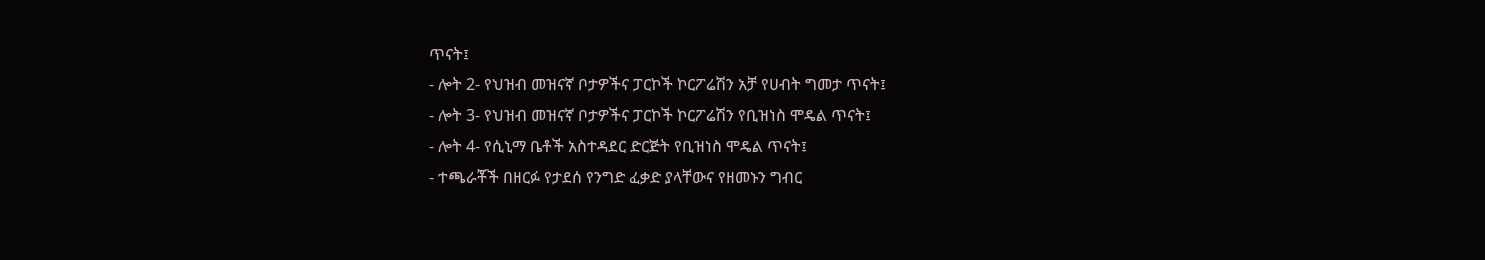ጥናት፤
- ሎት 2- የህዝብ መዝናኛ ቦታዎችና ፓርኮች ኮርፖሬሽን አቻ የሀብት ግመታ ጥናት፤
- ሎት 3- የህዝብ መዝናኛ ቦታዎችና ፓርኮች ኮርፖሬሽን የቢዝነስ ሞዴል ጥናት፤
- ሎት 4- የሲኒማ ቤቶች አስተዳደር ድርጅት የቢዝነስ ሞዴል ጥናት፤
- ተጫራቾች በዘርፉ የታደሰ የንግድ ፈቃድ ያላቸውና የዘመኑን ግብር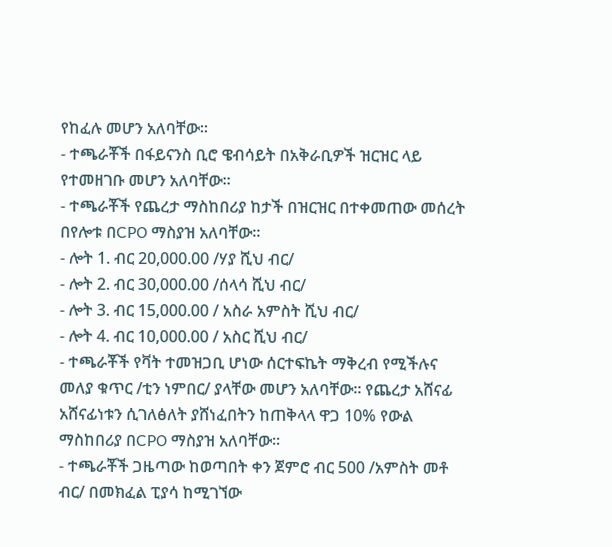የከፈሉ መሆን አለባቸው፡፡
- ተጫራቾች በፋይናንስ ቢሮ ዌብሳይት በአቅራቢዎች ዝርዝር ላይ የተመዘገቡ መሆን አለባቸው።
- ተጫራቾች የጨረታ ማስከበሪያ ከታች በዝርዝር በተቀመጠው መሰረት በየሎቱ በCPO ማስያዝ አለባቸው።
- ሎት 1. ብር 20,000.00 /ሃያ ሺህ ብር/
- ሎት 2. ብር 30,000.00 /ሰላሳ ሺህ ብር/
- ሎት 3. ብር 15,000.00 / አስራ አምስት ሺህ ብር/
- ሎት 4. ብር 10,000.00 / አስር ሺህ ብር/
- ተጫራቾች የቫት ተመዝጋቢ ሆነው ሰርተፍኬት ማቅረብ የሚችሉና መለያ ቁጥር /ቲን ነምበር/ ያላቸው መሆን አለባቸው። የጨረታ አሸናፊ አሸናፊነቱን ሲገለፅለት ያሸነፈበትን ከጠቅላላ ዋጋ 10% የውል ማስከበሪያ በCPO ማስያዝ አለባቸው፡፡
- ተጫራቾች ጋዜጣው ከወጣበት ቀን ጀምሮ ብር 500 /አምስት መቶ ብር/ በመክፈል ፒያሳ ከሚገኘው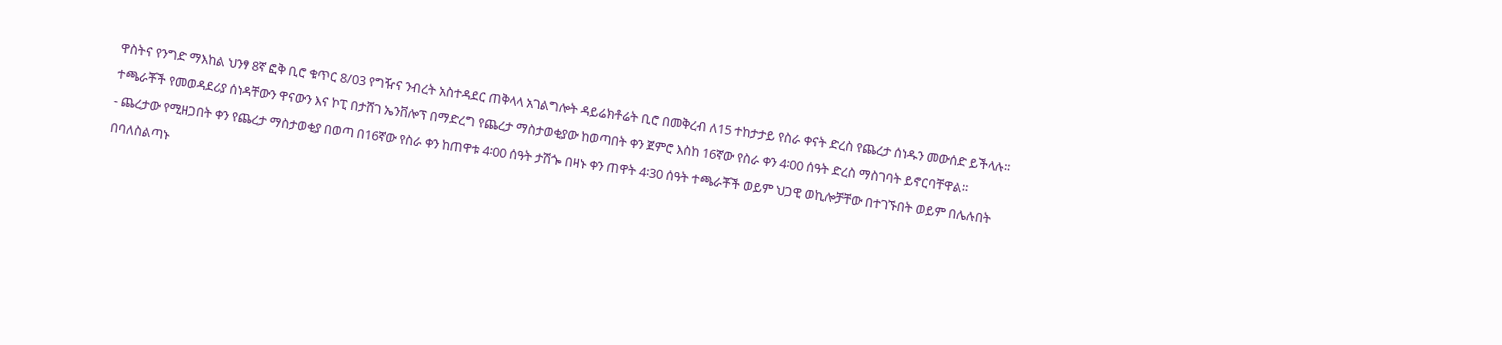ዋስትና የንግድ ማእከል ህንፃ 8ኛ ፎቅ ቢሮ ቁጥር 8/03 የግዥና ንብረት አስተዳደር ጠቅላላ አገልግሎት ዳይሬክቶሬት ቢሮ በመቅረብ ለ15 ተከታታይ የስራ ቀናት ድረስ የጨረታ ሰነዱን መውሰድ ይችላሉ፡፡ ተጫራቾች የመወዳደሪያ ሰነዳቸውን ዋናውን እና ኮፒ በታሸገ ኤንቨሎፕ በማድረግ የጨረታ ማስታወቂያው ከወጣበት ቀን ጀምሮ እስከ 16ኛው የስራ ቀን 4፡00 ሰዓት ድረስ ማስገባት ይኖርባቸዋል።
- ጨረታው የሚዘጋበት ቀን የጨረታ ማስታወቂያ በወጣ በ16ኛው የስራ ቀን ከጠዋቱ 4፡00 ሰዓት ታሽጐ በዛኑ ቀን ጠዋት 4፡30 ሰዓት ተጫራቾች ወይም ህጋዊ ወኪሎቻቸው በተገኙበት ወይም በሌሉበት በባለስልጣኑ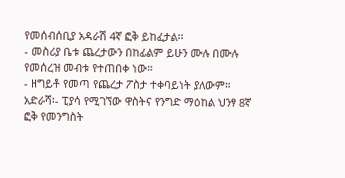የመሰብሰቢያ አዳራሽ 4ኛ ፎቅ ይከፈታል፡፡
- መስሪያ ቤቱ ጨረታውን በከፊልም ይሁን ሙሉ በሙሉ የመሰረዝ መብቱ የተጠበቀ ነው።
- ዘግይቶ የመጣ የጨረታ ፖስታ ተቀባይነት ያለውም።
አድራሻ፡- ፒያሳ የሚገኘው ዋስትና የንግድ ማዕከል ህንፃ 8ኛ ፎቅ የመንግስት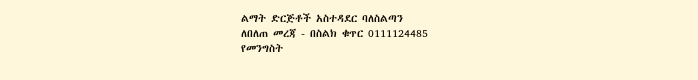ልማት ድርጅቶች አስተዳደር ባለስልጣን
ለበለጠ መረጃ - በስልክ ቁጥር 0111124485
የመንግስት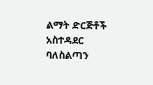ልማት ድርጅቶች አስተዳደር ባለስልጣን